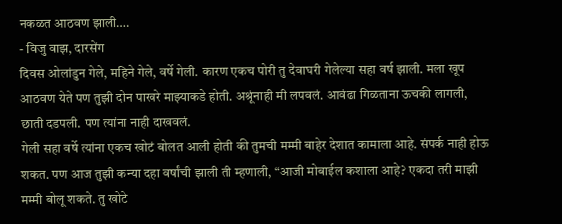नकळत आठवण झाली….
- विजु वाझ, दारसेंग
दिवस ओलांडुन गेले, महिने गेले, वर्षे गेली. कारण एकच पोरी तु देवाघरी गेलेल्या सहा वर्ष झाली. मला खूप आठवण येते पण तुझी दोन पाखरे माझ्याकडे होती. अश्रूंनाही मी लपवलं. आवंढा गिळताना ऊचकी लागली, छाती दडपली. पण त्यांना नाही दाखवलं.
गेली सहा वर्षे त्यांना एकच खोटं बोलत आली होती की तुमची मम्मी बाहेर देशात कामाला आहे. संपर्क नाही होऊ शकत. पण आज तुझी कन्या दहा वर्षांची झाली ती म्हणाली, “आजी मोबाईल कशाला आहे? एकदा तरी माझी मम्मी बोलू शकते. तु खोटे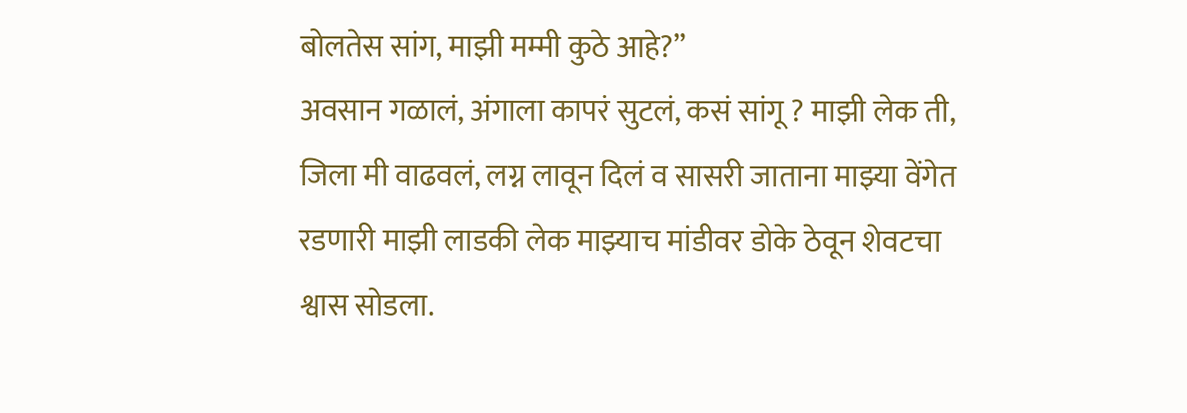बोलतेस सांग, माझी मम्मी कुठे आहे?”
अवसान गळालं, अंगाला कापरं सुटलं, कसं सांगू ? माझी लेक ती, जिला मी वाढवलं, लग्न लावून दिलं व सासरी जाताना माझ्या वेंगेत रडणारी माझी लाडकी लेक माझ्याच मांडीवर डोके ठेवून शेवटचा श्वास सोडला.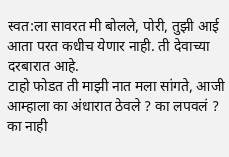स्वत:ला सावरत मी बोलले, पोरी, तुझी आई आता परत कधीच येणार नाही. ती देवाच्या दरबारात आहे.
टाहो फोडत ती माझी नात मला सांगते, आजी आम्हाला का अंधारात ठेवले ? का लपवलं ? का नाही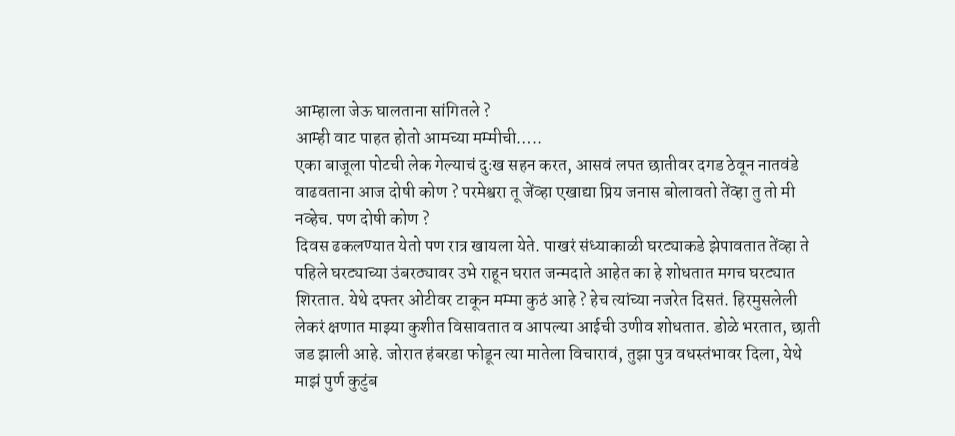आम्हाला जेऊ घालताना सांगितले ?
आम्ही वाट पाहत होतो आमच्या मम्मीची…..
एका बाजूला पोटची लेक गेल्याचं दुःख सहन करत, आसवं लपत छातीवर दगड ठेवून नातवंडे वाढवताना आज दोषी कोण ? परमेश्वरा तू जेंव्हा एखाद्या प्रिय जनास बोलावतो तेंव्हा तु तो मी नव्हेच. पण दोषी कोण ?
दिवस ढकलण्यात येतो पण रात्र खायला येते. पाखरं संध्याकाळी घरट्याकडे झेपावतात तेंव्हा ते पहिले घरट्याच्या उंबरठ्यावर उभे राहून घरात जन्मदाते आहेत का हे शोधतात मगच घरट्यात शिरतात. येथे दफ्तर ओटीवर टाकून मम्मा कुठं आहे ? हेच त्यांच्या नजरेत दिसतं. हिरमुसलेली लेकरं क्षणात माझ्या कुशीत विसावतात व आपल्या आईची उणीव शोधतात. डोळे भरतात, छाती जड झाली आहे. जोरात हंबरडा फोडून त्या मातेला विचारावं, तुझा पुत्र वधस्तंभावर दिला, येथे माझं पुर्ण कुटुंब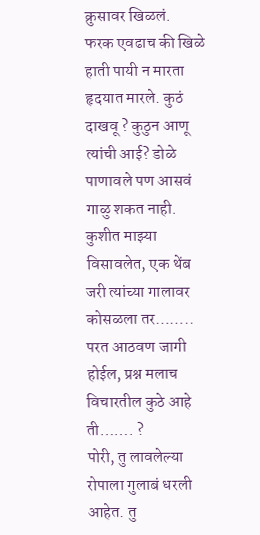क्रुसावर खिळलं.
फरक एवढाच की खिळे हाती पायी न मारता हृदयात मारले. कुठं दाखवू ? कुठुन आणू त्यांची आई? डोळे पाणावले पण आसवं गाळु शकत नाही. कुशीत माझ्या विसावलेत, एक थेंब जरी त्यांच्या गालावर कोसळला तर……..
परत आठवण जागी होईल, प्रश्न मलाच विचारतील कुठे आहे ती……. ?
पोरी, तु लावलेल्या रोपाला गुलाबं धरली आहेत. तु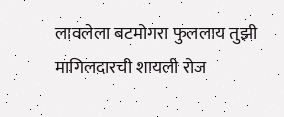लावलेला बटमोगरा फुललाय तुझी मागिलदारची शायली रोज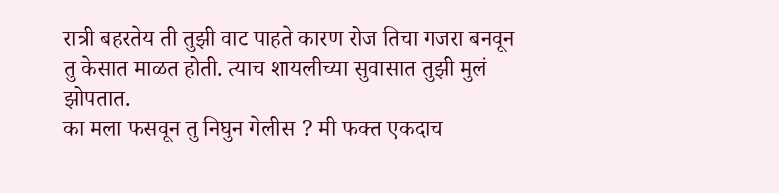रात्री बहरतेय ती तुझी वाट पाहते कारण रोज तिचा गजरा बनवून तु केसात माळत होती. त्याच शायलीच्या सुवासात तुझी मुलं झोपतात.
का मला फसवून तु निघुन गेलीस ? मी फक्त एकदाच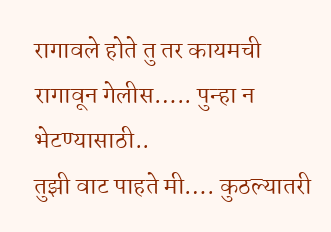रागावले होते तु तर कायमची रागावून गेलीस….. पुन्हा न भेटण्यासाठी..
तुझी वाट पाहते मी…. कुठल्यातरी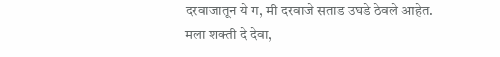दरवाजातून ये ग, मी दरवाजे सताड उघडे ठेवले आहेत.
मला शक्ती दे देवा,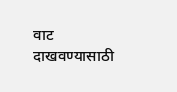वाट दाखवण्यासाठी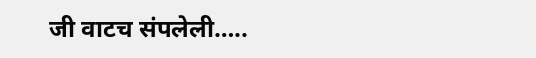जी वाटच संपलेली…..